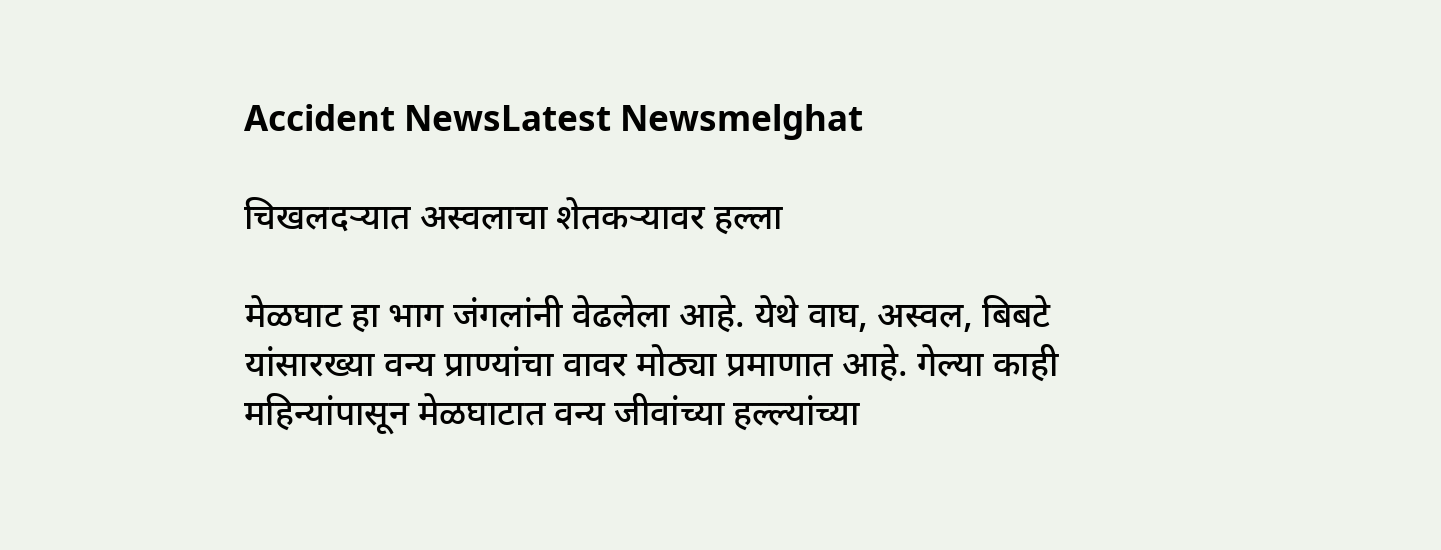Accident NewsLatest Newsmelghat

चिखलदऱ्यात अस्वलाचा शेतकऱ्यावर हल्ला

मेळघाट हा भाग जंगलांनी वेढलेला आहे. येथे वाघ, अस्वल, बिबटे यांसारख्या वन्य प्राण्यांचा वावर मोठ्या प्रमाणात आहे. गेल्या काही महिन्यांपासून मेळघाटात वन्य जीवांच्या हल्ल्यांच्या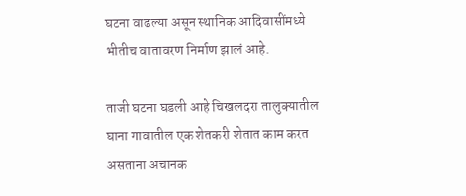घटना वाढल्या असून स्थानिक आदिवासींमध्ये भीतीच वातावरण निर्माण झालं आहे.

ताजी घटना घडली आहे चिखलदरा तालुक्यातील घाना गावातील एक शेतकरी शेतात काम करत असताना अचानक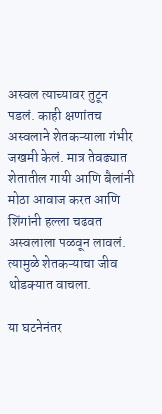अस्वल त्याच्यावर तुटून पडलं. काही क्षणांतच अस्वलाने शेतकऱ्याला गंभीर जखमी केलं. मात्र तेवढ्यात शेतातील गायी आणि बैलांनी मोठा आवाज करत आणि शिंगांनी हल्ला चढवत अस्वलाला पळवून लावलं. त्यामुळे शेतकऱ्याचा जीव थोडक्यात वाचला.

या घटनेनंतर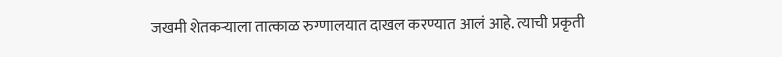जखमी शेतकऱ्याला तात्काळ रुग्णालयात दाखल करण्यात आलं आहे. त्याची प्रकृती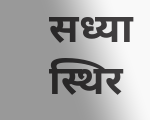सध्या स्थिर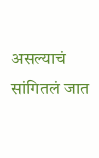असल्याचं सांगितलं जात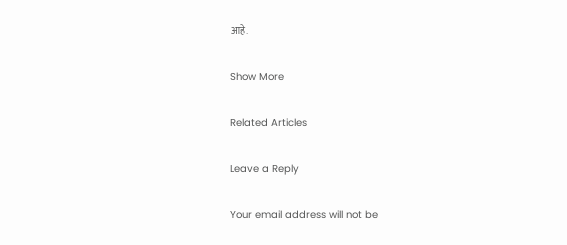आहे.

Show More

Related Articles

Leave a Reply

Your email address will not be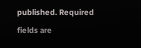published. Required fields are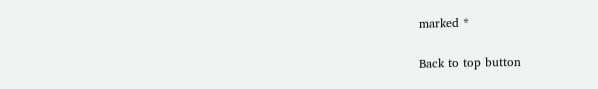marked *

Back to top button